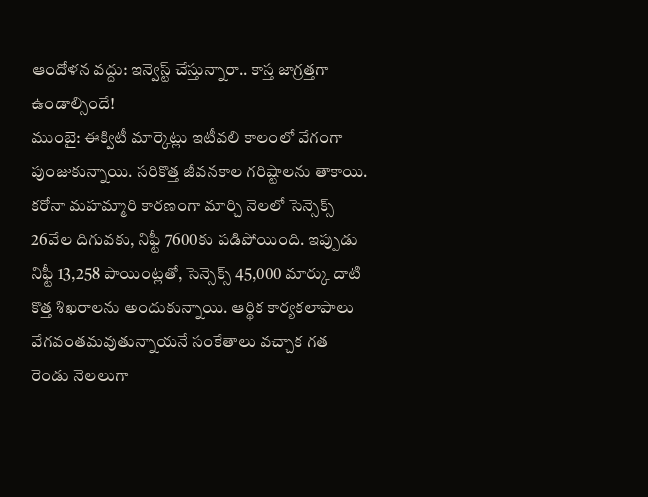ఆందోళన వద్దు: ఇన్వెస్ట్ చేస్తున్నారా.. కాస్త జాగ్రత్తగా ఉండాల్సిందే!
ముంబై: ఈక్విటీ మార్కెట్లు ఇటీవలి కాలంలో వేగంగా పుంజుకున్నాయి. సరికొత్త జీవనకాల గరిష్టాలను తాకాయి. కరోనా మహమ్మారి కారణంగా మార్చి నెలలో సెన్సెక్స్ 26వేల దిగువకు, నిఫ్టీ 7600కు పడిపోయింది. ఇప్పుడు నిఫ్టీ 13,258 పాయింట్లతో, సెన్సెక్స్ 45,000 మార్కు దాటి కొత్త శిఖరాలను అందుకున్నాయి. ఆర్థిక కార్యకలాపాలు వేగవంతమవుతున్నాయనే సంకేతాలు వచ్చాక గత రెండు నెలలుగా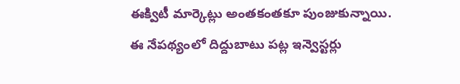ఈక్విటీ మార్కెట్లు అంతకంతకూ పుంజుకున్నాయి. ఈ నేపథ్యంలో దిద్దుబాటు పట్ల ఇన్వెస్టర్లు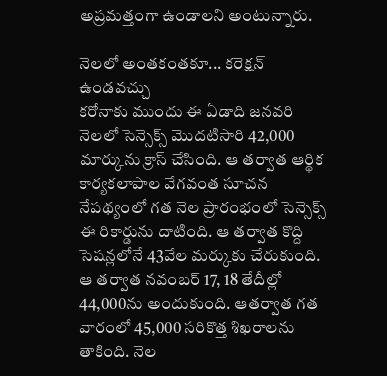అప్రమత్తంగా ఉండాలని అంటున్నారు.

నెలలో అంతకంతకూ... కరెక్షన్ ఉండవచ్చు
కరోనాకు ముందు ఈ ఏడాది జనవరి నెలలో సెన్సెక్స్ మొదటిసారి 42,000 మార్కును క్రాస్ చేసింది. ఆ తర్వాత ఆర్థిక కార్యకలాపాల వేగవంత సూచన నేపథ్యంలో గత నెల ప్రారంభంలో సెన్సెక్స్ ఈ రికార్డును దాటింది. ఆ తర్వాత కొద్ది సెషన్లలోనే 43వేల మర్కుకు చేరుకుంది. ఆ తర్వాత నవంబర్ 17, 18 తేదీల్లో 44,000ను అందుకుంది. ఆతర్వాత గత వారంలో 45,000 సరికొత్త శిఖరాలను తాకింది. నెల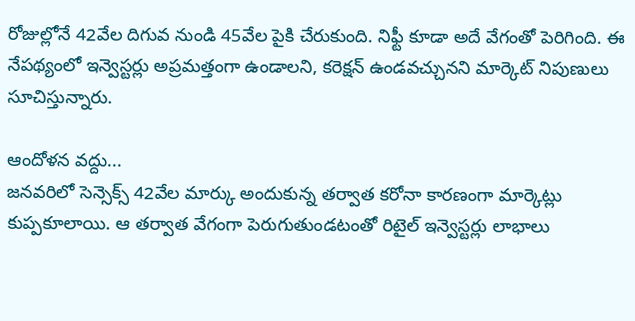రోజుల్లోనే 42వేల దిగువ నుండి 45వేల పైకి చేరుకుంది. నిఫ్టీ కూడా అదే వేగంతో పెరిగింది. ఈ నేపథ్యంలో ఇన్వెస్టర్లు అప్రమత్తంగా ఉండాలని, కరెక్షన్ ఉండవచ్చునని మార్కెట్ నిపుణులు సూచిస్తున్నారు.

ఆందోళన వద్దు...
జనవరిలో సెన్సెక్స్ 42వేల మార్కు అందుకున్న తర్వాత కరోనా కారణంగా మార్కెట్లు కుప్పకూలాయి. ఆ తర్వాత వేగంగా పెరుగుతుండటంతో రిటైల్ ఇన్వెస్టర్లు లాభాలు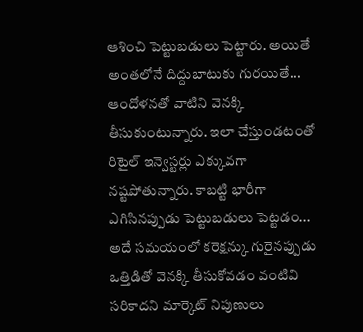ఆశించి పెట్టుబడులు పెట్టారు. అయితే అంతలోనే దిద్దుబాటుకు గురయితే... ఆందోళనతో వాటిని వెనక్కి తీసుకుంటున్నారు. ఇలా చేస్తుండటంతో రిటైల్ ఇన్వెస్టర్లు ఎక్కువగా నష్టపోతున్నారు. కాబట్టి భారీగా ఎగిసినప్పుడు పెట్టుబడులు పెట్టడం... అదే సమయంలో కరెక్షన్కు గురైనప్పుడు ఒత్తిడితో వెనక్కి తీసుకోవడం వంటివి సరికాదని మార్కెట్ నిపుణులు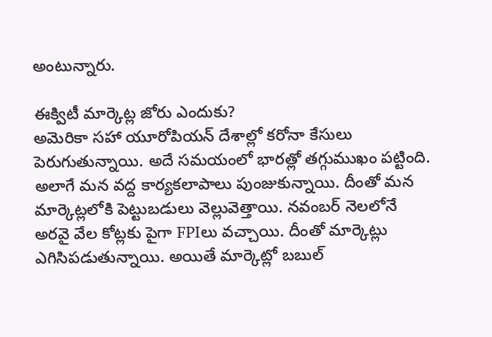అంటున్నారు.

ఈక్విటీ మార్కెట్ల జోరు ఎందుకు?
అమెరికా సహా యూరోపియన్ దేశాల్లో కరోనా కేసులు పెరుగుతున్నాయి. అదే సమయంలో భారత్లో తగ్గుముఖం పట్టింది. అలాగే మన వద్ద కార్యకలాపాలు పుంజుకున్నాయి. దీంతో మన మార్కెట్లలోకి పెట్టుబడులు వెల్లువెత్తాయి. నవంబర్ నెలలోనే అరవై వేల కోట్లకు పైగా FPIలు వచ్చాయి. దీంతో మార్కెట్లు ఎగిసిపడుతున్నాయి. అయితే మార్కెట్లో బబుల్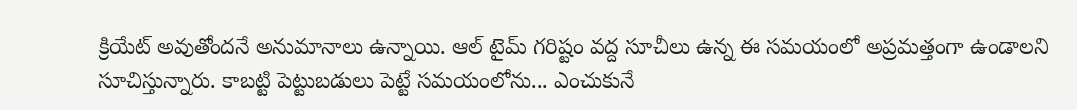క్రియేట్ అవుతోందనే అనుమానాలు ఉన్నాయి. ఆల్ టైమ్ గరిష్టం వద్ద సూచీలు ఉన్న ఈ సమయంలో అప్రమత్తంగా ఉండాలని సూచిస్తున్నారు. కాబట్టి పెట్టుబడులు పెట్టే సమయంలోను... ఎంచుకునే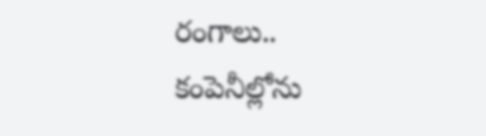రంగాలు.. కంపెనీల్లోను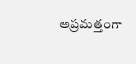అప్రమత్తంగా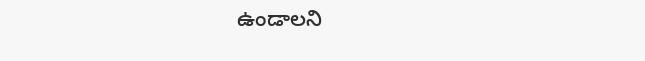ఉండాలని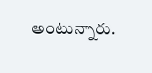అంటున్నారు.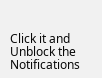Click it and Unblock the Notifications